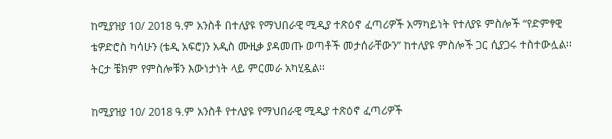ከሚያዝያ 10/ 2018 ዓ.ም አንስቶ በተለያዩ የማህበራዊ ሚዲያ ተጽዕኖ ፈጣሪዎች አማካይነት የተለያዩ ምስሎች “የድምፃዊ ቴዎድሮስ ካሳሁን (ቴዲ አፍሮ)ን አዲስ ሙዚቃ ያዳመጡ ወጣቶች መታሰራቸውን” ከተለያዩ ምስሎች ጋር ሲያጋሩ ተስተውሏል፡፡
ትርታ ቼክም የምስሎቹን እውነታነት ላይ ምርመራ አካሂዷል፡፡

ከሚያዝያ 10/ 2018 ዓ.ም አንስቶ የተለያዩ የማህበራዊ ሚዲያ ተጽዕኖ ፈጣሪዎች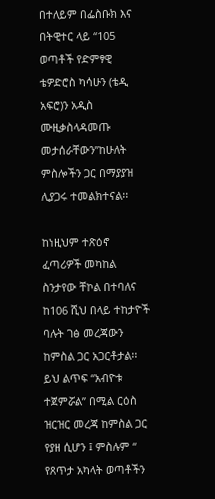በተለይም በፌስቡክ እና በትዊተር ላይ “105 ወጣቶች የድምፃዊ ቴዎድሮስ ካሳሁን (ቴዲ አፍሮ)ን አዲስ ሙዚቃስላዳመጡ መታሰራቸውን”ከሁለት ምስሎችን ጋር በማያያዝ ሊያጋሩ ተመልክተናል፡፡

ከነዚህም ተጽዕኖ ፈጣሪዎች መካከል ስንታየው ቸኮል በተባለና ከ106 ሺህ በላይ ተከታዮች ባሉት ገፅ መረጃውን ከምስል ጋር አጋርቶታል፡፡ ይህ ልጥፍ “አብዮቱ ተጀምሯል” በሚል ርዕስ ዝርዝር መረጃ ከምስል ጋር የያዘ ሲሆን ፤ ምስሉም “ የጸጥታ አካላት ወጣቶችን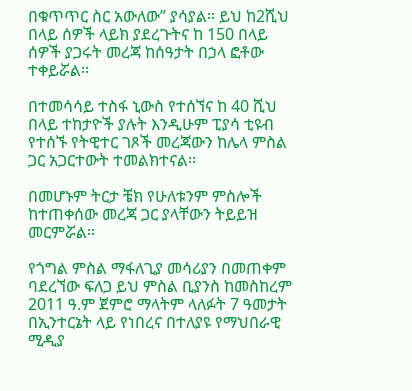በቁጥጥር ስር አውለው” ያሳያል፡፡ ይህ ከ2ሺህ በላይ ሰዎች ላይክ ያደረጉትና ከ 150 በላይ ሰዎች ያጋሩት መረጃ ከሰዓታት በኃላ ፎቶው ተቀይሯል፡፡

በተመሳሳይ ተስፋ ኒውስ የተሰኘና ከ 40 ሺህ በላይ ተከታዮች ያሉት እንዲሁም ፒያሳ ቲዩብ የተሰኙ የትዊተር ገጾች መረጃውን ከሌላ ምስል ጋር አጋርተውት ተመልክተናል፡፡

በመሆኑም ትርታ ቼክ የሁለቱንም ምስሎች ከተጠቀሰው መረጃ ጋር ያላቸውን ትይይዝ መርምሯል፡፡

የጎግል ምስል ማፋለጊያ መሳሪያን በመጠቀም ባደረኘው ፍለጋ ይህ ምስል ቢያንስ ከመስከረም 2011 ዓ.ም ጀምሮ ማላትም ላለፉት 7 ዓመታት በኢንተርኔት ላይ የነበረና በተለያዩ የማህበራዊ ሚዲያ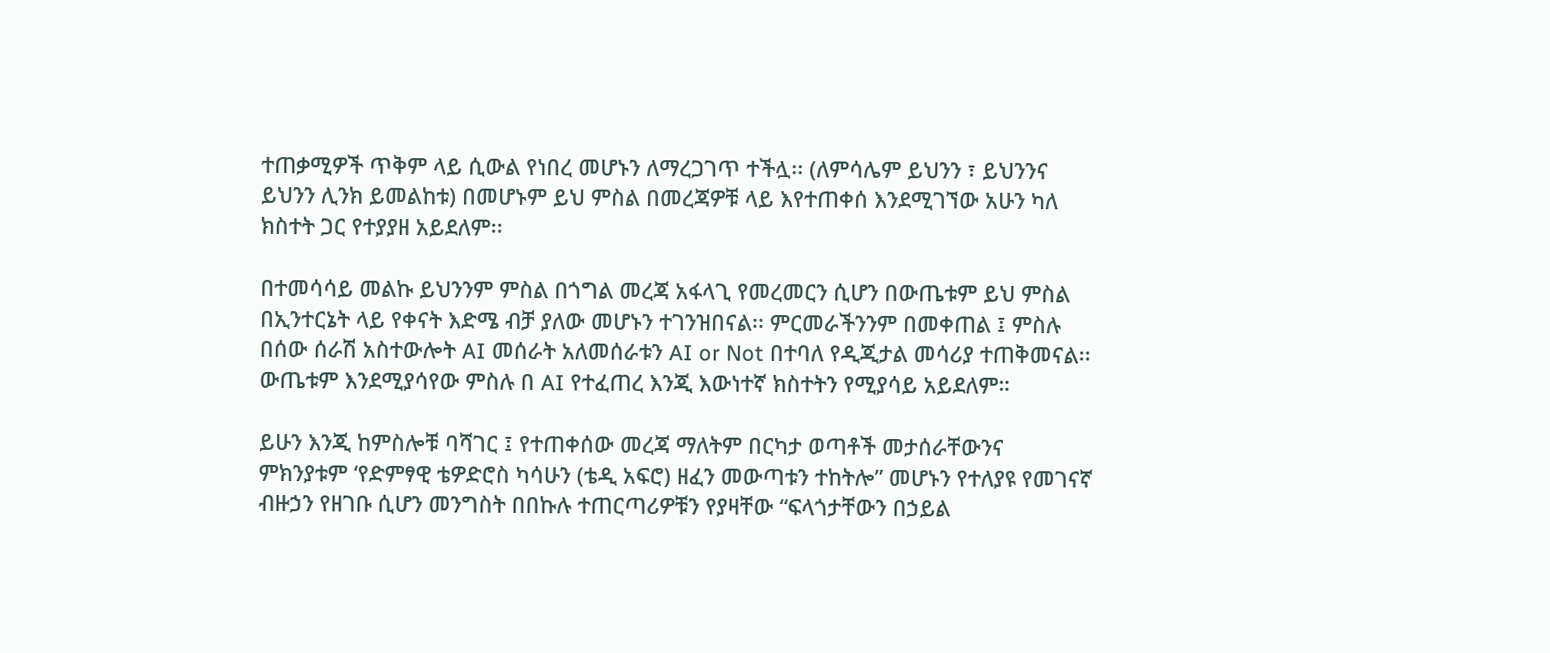ተጠቃሚዎች ጥቅም ላይ ሲውል የነበረ መሆኑን ለማረጋገጥ ተችሏ፡፡ (ለምሳሌም ይህንን ፣ ይህንንና ይህንን ሊንክ ይመልከቱ) በመሆኑም ይህ ምስል በመረጃዎቹ ላይ እየተጠቀሰ እንደሚገኘው አሁን ካለ ክስተት ጋር የተያያዘ አይደለም፡፡

በተመሳሳይ መልኩ ይህንንም ምስል በጎግል መረጃ አፋላጊ የመረመርን ሲሆን በውጤቱም ይህ ምስል በኢንተርኔት ላይ የቀናት እድሜ ብቻ ያለው መሆኑን ተገንዝበናል፡፡ ምርመራችንንም በመቀጠል ፤ ምስሉ በሰው ሰራሽ አስተውሎት AI መሰራት አለመሰራቱን AI or Not በተባለ የዲጂታል መሳሪያ ተጠቅመናል፡፡ ውጤቱም እንደሚያሳየው ምስሉ በ AI የተፈጠረ እንጂ እውነተኛ ክስተትን የሚያሳይ አይደለም።

ይሁን እንጂ ከምስሎቹ ባሻገር ፤ የተጠቀሰው መረጃ ማለትም በርካታ ወጣቶች መታሰራቸውንና ምክንያቱም ‘የድምፃዊ ቴዎድሮስ ካሳሁን (ቴዲ አፍሮ) ዘፈን መውጣቱን ተከትሎ” መሆኑን የተለያዩ የመገናኛ ብዙኃን የዘገቡ ሲሆን መንግስት በበኩሉ ተጠርጣሪዎቹን የያዛቸው “ፍላጎታቸውን በኃይል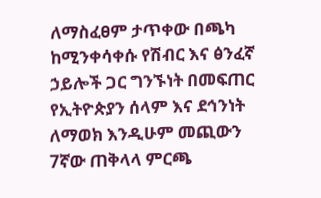ለማስፈፀም ታጥቀው በጫካ ከሚንቀሳቀሱ የሽብር እና ፅንፈኛ ኃይሎች ጋር ግንኙነት በመፍጠር የኢትዮጵያን ሰላም እና ደኅንነት ለማወክ እንዲሁም መጪውን 7ኛው ጠቅላላ ምርጫ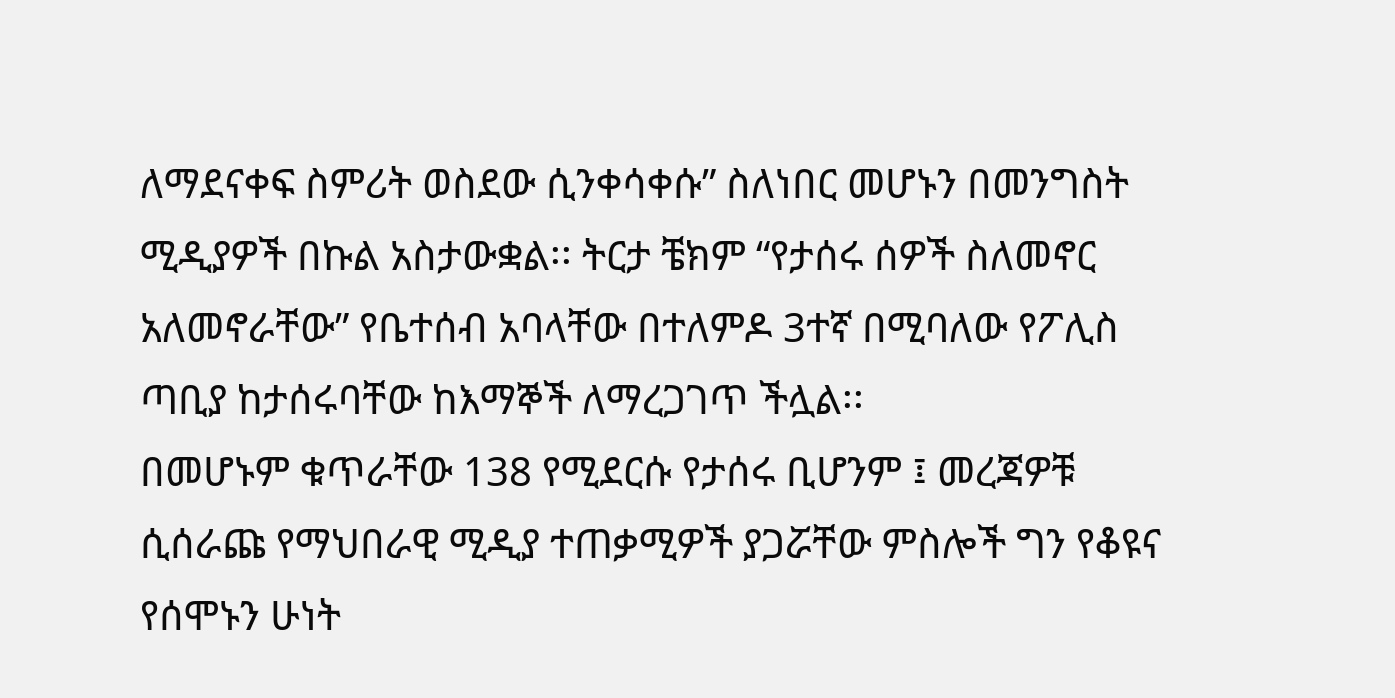ለማደናቀፍ ስምሪት ወስደው ሲንቀሳቀሱ” ስለነበር መሆኑን በመንግስት ሚዲያዎች በኩል አስታውቋል፡፡ ትርታ ቼክም “የታሰሩ ሰዎች ስለመኖር አለመኖራቸው” የቤተሰብ አባላቸው በተለምዶ 3ተኛ በሚባለው የፖሊስ ጣቢያ ከታሰሩባቸው ከእማኞች ለማረጋገጥ ችሏል፡፡
በመሆኑም ቁጥራቸው 138 የሚደርሱ የታሰሩ ቢሆንም ፤ መረጃዎቹ ሲሰራጩ የማህበራዊ ሚዲያ ተጠቃሚዎች ያጋሯቸው ምስሎች ግን የቆዩና የሰሞኑን ሁነት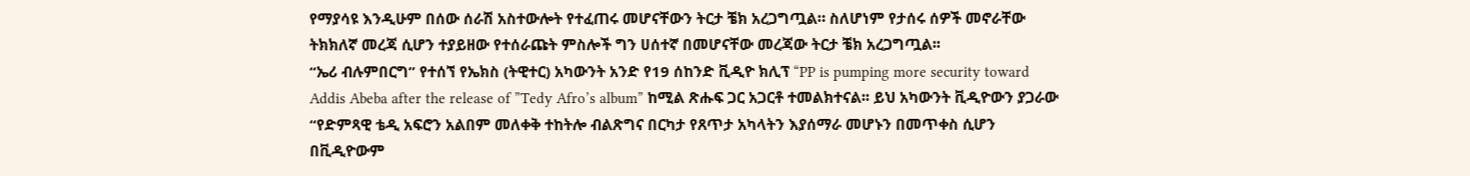የማያሳዩ እንዲሁም በሰው ሰራሽ አስተውሎት የተፈጠሩ መሆናቸውን ትርታ ቼክ አረጋግጧል። ስለሆነም የታሰሩ ሰዎች መኖራቸው ትክክለኛ መረጃ ሲሆን ተያይዘው የተሰራጩት ምስሎች ግን ሀሰተኛ በመሆናቸው መረጃው ትርታ ቼክ አረጋግጧል፡፡
“ኤሪ ብሉምበርግ” የተሰኘ የኤክስ (ትዊተር) አካውንት አንድ የ19 ሰከንድ ቪዲዮ ክሊፕ “PP is pumping more security toward Addis Abeba after the release of ”Tedy Afro’s album” ከሚል ጽሑፍ ጋር አጋርቶ ተመልክተናል፡፡ ይህ አካውንት ቪዲዮውን ያጋራው “የድምጻዊ ቴዲ አፍሮን አልበም መለቀቅ ተከትሎ ብልጽግና በርካታ የጸጥታ አካላትን እያሰማራ መሆኑን በመጥቀስ ሲሆን በቪዲዮውም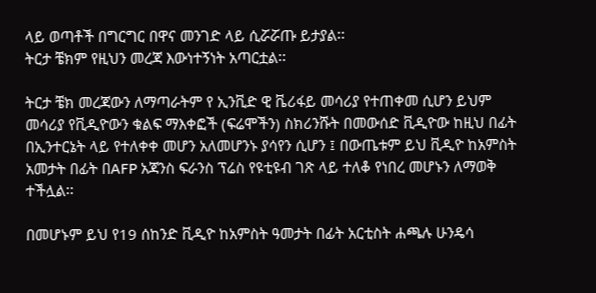ላይ ወጣቶች በግርግር በዋና መንገድ ላይ ሲሯሯጡ ይታያል፡፡
ትርታ ቼክም የዚህን መረጃ እውነተኝነት አጣርቷል፡፡

ትርታ ቼክ መረጃውን ለማጣራትም የ ኢንቪድ ዊ ቬሪፋይ መሳሪያ የተጠቀመ ሲሆን ይህም መሳሪያ የቪዲዮውን ቁልፍ ማእቀፎች (ፍሬሞችን) ስክሪንሹት በመውሰድ ቪዲዮው ከዚህ በፊት በኢንተርኔት ላይ የተለቀቀ መሆን አለመሆንኑ ያሳየን ሲሆን ፤ በውጤቱም ይህ ቪዲዮ ከአምስት አመታት በፊት በAFP አጃንስ ፍራንስ ፕሬስ የዩቲዩብ ገጽ ላይ ተለቆ የነበረ መሆኑን ለማወቅ ተችሏል፡፡

በመሆኑም ይህ የ19 ሰከንድ ቪዲዮ ከአምስት ዓመታት በፊት አርቲስት ሐጫሉ ሁንዴሳ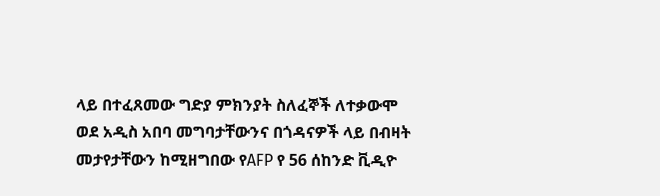ላይ በተፈጸመው ግድያ ምክንያት ስለፈኞች ለተቃውሞ ወደ አዲስ አበባ መግባታቸውንና በጎዳናዎች ላይ በብዛት መታየታቸውን ከሚዘግበው የAFP የ 56 ሰከንድ ቪዲዮ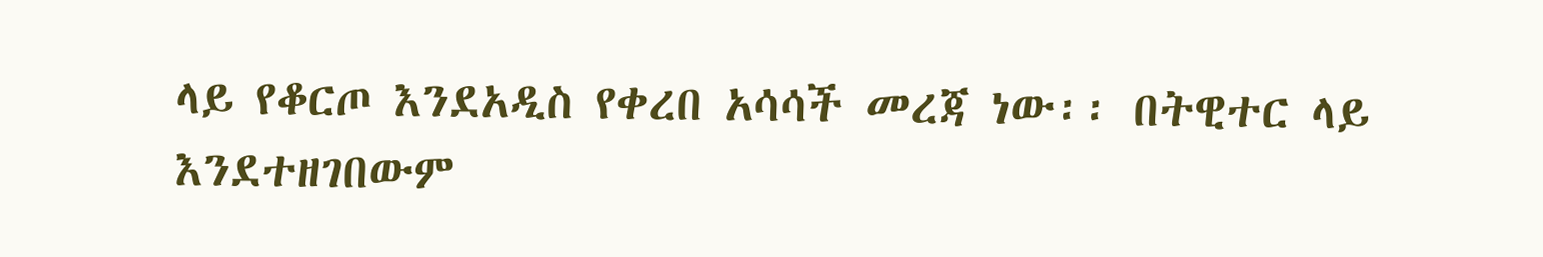ላይ የቆርጦ እንደአዲስ የቀረበ አሳሳች መረጃ ነው፡፡ በትዊተር ላይ እንደተዘገበውም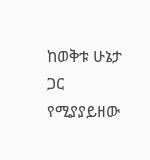ከወቅቱ ሁኔታ ጋር የሚያያይዘው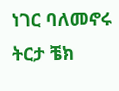ነገር ባለመኖሩ ትርታ ቼክ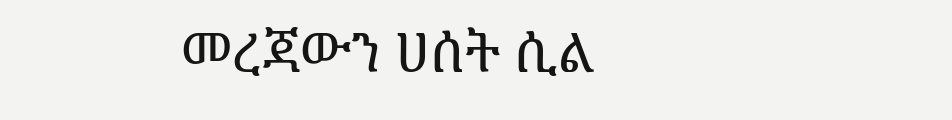መረጃውን ሀሰት ሲል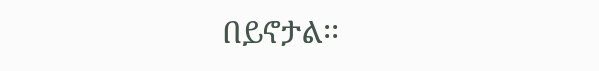በይኖታል፡፡